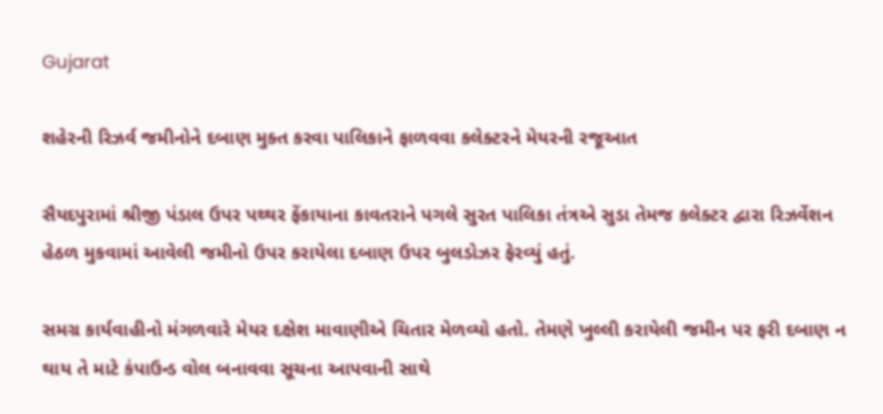Gujarat

શહેરની રિઝ‌ર્વ જમીનોને દબાણ મુક્ત કરવા પાલિકાને ફાળવવા કલેક્ટરને મેયરની રજૂઆત

સૈયદપુરામાં શ્રીજી પંડાલ ઉપર પથ્થર ફેંકાયાના કાવતરાને પગલે સુરત પાલિકા તંત્રએ સુડા તેમજ કલેક્ટર દ્વારા રિઝર્વેશન હેઠળ મુકવામાં આવેલી જમીનો ઉપર કરાયેલા દબાણ ઉપર બુલડોઝર ફેરવ્યું હતું.

સમગ્ર કાર્યવાહીનો મંગળવારે મેયર દક્ષેશ માવાણીએ ચિતાર મેળવ્યો હતો. તેમણે ખુલ્લી કરાયેલી જમીન પર ફરી દબાણ ન થાય તે માટે કંપાઉન્ડ વોલ બનાવવા સૂચના આપવાની સાથે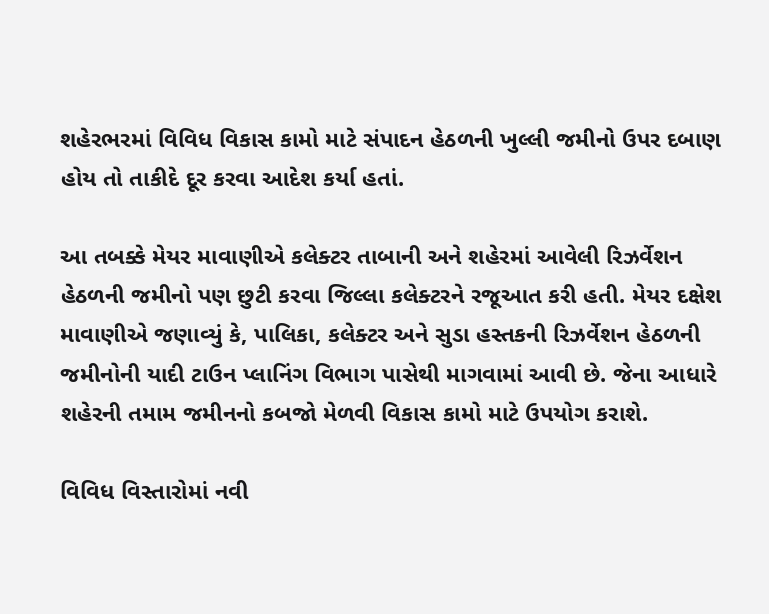શહેરભરમાં વિવિધ વિકાસ કામો માટે સંપાદન હેઠળની ખુલ્લી જમીનો ઉપર દબાણ હોય તો તાકીદે દૂર કરવા આદેશ કર્યા હતાં.

આ તબક્કે મેયર માવાણીએ કલેક્ટર તાબાની અને શહેરમાં આવેલી રિઝર્વેશન હેઠળની જમીનો પણ છુટી કરવા જિલ્લા કલેક્ટરને રજૂઆત કરી હતી. મેયર દક્ષેશ માવાણીએ જણાવ્યું કે, પાલિકા, કલેક્ટર અને સુડા હસ્તકની રિઝર્વેશન હેઠળની જમીનોની યાદી ટાઉન પ્લાનિંગ વિભાગ પાસેથી માગવામાં આવી છે. જેના આધારે શહેરની તમામ જમીનનો કબજો મેળવી વિકાસ કામો માટે ઉપયોગ કરાશે.

વિવિધ વિસ્તારોમાં નવી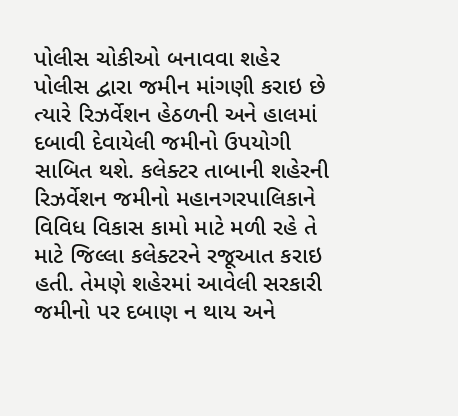પોલીસ ચોકીઓ બનાવવા શહેર પોલીસ દ્વારા જમીન માંગણી કરાઇ છે ત્યારે રિઝર્વેશન હેઠળની અને હાલમાં દબાવી દેવાયેલી જમીનો ઉપયોગી સાબિત થશે. કલેક્ટર તાબાની શહેરની રિઝર્વેશન જમીનો મહાનગરપાલિકાને વિવિધ વિકાસ કામો માટે મળી રહે તે માટે જિલ્લા કલેક્ટરને રજૂઆત કરાઇ હતી. તેમણે શહેરમાં આવેલી સરકારી જમીનો પર દબાણ ન થાય અને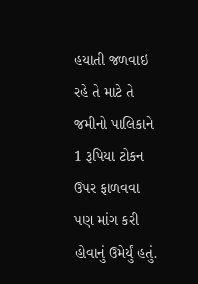હયાતી જળવાઇ રહે તે માટે તે જમીનો પાલિકાને 1 રૂપિયા ટોકન ઉપર ફાળવવા પણ માંગ કરી હોવાનું ઉમેર્યું હતું.